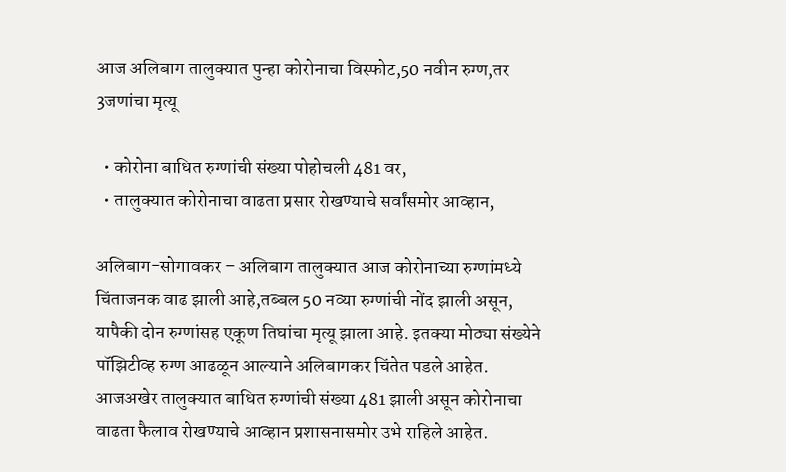आज अलिबाग तालुक्यात पुन्हा कोरोनाचा विस्फोट,50 नवीन रुग्ण,तर 3जणांचा मृत्यू

  • कोरोना बाधित रुग्णांची संख्या पोहोचली 481 वर,
  • तालुक्यात कोरोनाचा वाढता प्रसार रोखण्याचे सर्वांसमोर आव्हान,

अलिबाग-सोगावकर – अलिबाग तालुक्यात आज कोरोनाच्या रुग्णांमध्ये चिंताजनक वाढ झाली आहे,तब्बल 50 नव्या रुग्णांची नोंद झाली असून, यापैकी दोन रुग्णांसह एकूण तिघांचा मृत्यू झाला आहे. इतक्या मोठ्या संख्येने पॉझिटीव्ह रुग्ण आढळून आल्याने अलिबागकर चिंतेत पडले आहेत. आजअखेर तालुक्यात बाधित रुग्णांची संख्या 481 झाली असून कोरोनाचा वाढता फैलाव रोखण्याचे आव्हान प्रशासनासमोर उभे राहिले आहेत.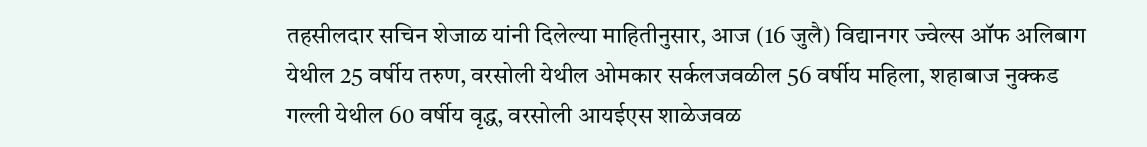तहसीलदार सचिन शेजाळ यांनी दिलेल्या माहितीनुसार, आज (16 जुलै) विद्यानगर ज्वेल्स ऑफ अलिबाग येथील 25 वर्षीय तरुण, वरसोली येथील ओमकार सर्कलजवळील 56 वर्षीय महिला, शहाबाज नुक्कड गल्ली येथील 60 वर्षीय वृद्ध, वरसोली आयईएस शाळेजवळ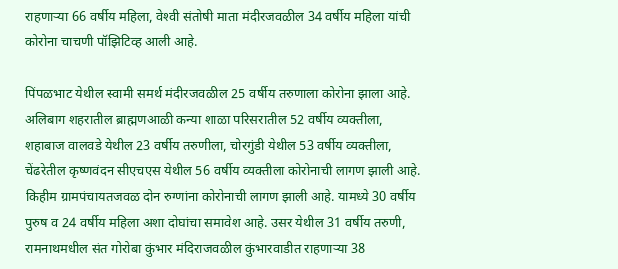राहणार्‍या 66 वर्षीय महिला, वेश्‍वी संतोषी माता मंदीरजवळील 34 वर्षीय महिला यांची कोरोना चाचणी पॉझिटिव्ह आली आहे.

पिंपळभाट येथील स्वामी समर्थ मंदीरजवळील 25 वर्षीय तरुणाला कोरोना झाला आहे. अलिबाग शहरातील ब्राह्मणआळी कन्या शाळा परिसरातील 52 वर्षीय व्यक्तीला, शहाबाज वालवडे येथील 23 वर्षीय तरुणीला, चोरगुंडी येथील 53 वर्षीय व्यक्तीला, चेंढरेतील कृष्णवंदन सीएचएस येथील 56 वर्षीय व्यक्तीला कोरोनाची लागण झाली आहे. किहीम ग्रामपंचायतजवळ दोन रुग्णांना कोरोनाची लागण झाली आहे. यामध्ये 30 वर्षीय पुरुष व 24 वर्षीय महिला अशा दोघांचा समावेश आहे. उसर येथील 31 वर्षीय तरुणी, रामनाथमधील संत गोरोबा कुंभार मंदिराजवळील कुंभारवाडीत राहणार्‍या 38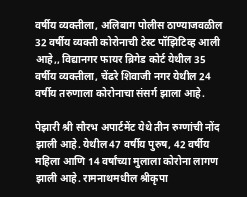वर्षीय व्यक्तीला, अलिबाग पोलीस ठाण्याजवळील 32 वर्षीय व्यक्ती कोरोनाची टेस्ट पॉझिटिव्ह आली आहे,, विद्यानगर फायर ब्रिगेड कोर्ट येथील 35 वर्षीय व्यक्तीला, चेंढरे शिवाजी नगर येथील 24 वर्षीय तरुणाला कोरोनाचा संसर्ग झाला आहे.

पेझारी श्री सौरभ अपार्टमेंट येथे तीन रुग्णांची नोंद झाली आहे. येथील 47 वर्षीय पुरुष, 42 वर्षीय महिला आणि 14 वर्षांच्या मुलाला कोरोना लागण झाली आहे. रामनाथमधील श्रीकृपा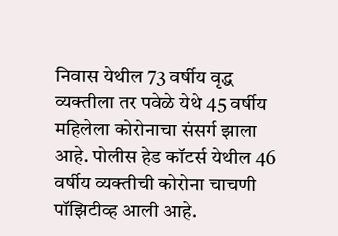निवास येथील 73 वर्षीय वृद्ध व्यक्तीला तर पवेळे येथे 45 वर्षीय महिलेला कोरोनाचा संसर्ग झाला आहे. पोलीस हेड कॉटर्स येथील 46 वर्षीय व्यक्तीची कोरोना चाचणी पॉझिटीव्ह आली आहे.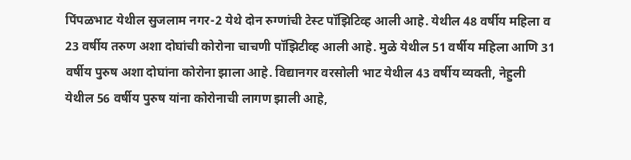पिंपळभाट येथील सुजलाम नगर-2 येथे दोन रुग्णांची टेस्ट पॉझिटिव्ह आली आहे. येथील 48 वर्षीय महिला व 23 वर्षीय तरुण अशा दोघांची कोरोना चाचणी पॉझिटीव्ह आली आहे. मुळे येथील 51 वर्षीय महिला आणि 31 वर्षीय पुरुष अशा दोघांना कोरोना झाला आहे. विद्यानगर वरसोली भाट येथील 43 वर्षीय व्यक्ती, नेहुली येथील 56 वर्षीय पुरुष यांना कोरोनाची लागण झाली आहे,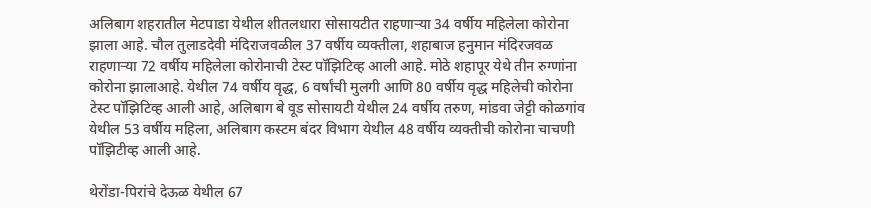अलिबाग शहरातील मेटपाडा येथील शीतलधारा सोसायटीत राहणार्‍या 34 वर्षीय महिलेला कोरोना झाला आहे. चौल तुलाडदेवी मंदिराजवळील 37 वर्षीय व्यक्तीला, शहाबाज हनुमान मंदिरजवळ राहणार्‍या 72 वर्षीय महिलेला कोरोनाची टेस्ट पॉझिटिव्ह आली आहे. मोठे शहापूर येथे तीन रुग्णांना कोरोना झालाआहे. येथील 74 वर्षीय वृद्ध, 6 वर्षांची मुलगी आणि 80 वर्षीय वृद्ध महिलेची कोरोना टेस्ट पॉझिटिव्ह आली आहे, अलिबाग बे वूड सोसायटी येथील 24 वर्षीय तरुण, मांडवा जेट्टी कोळगांव येथील 53 वर्षीय महिला, अलिबाग कस्टम बंदर विभाग येथील 48 वर्षीय व्यक्तीची कोरोना चाचणी पॉझिटीव्ह आली आहे.

थेरोंडा-पिरांचे देऊळ येथील 67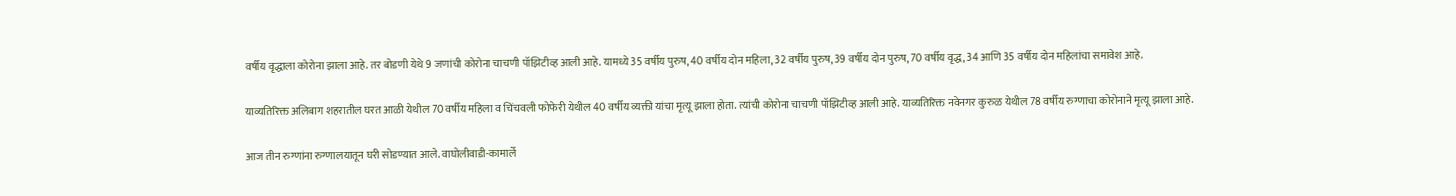वर्षीय वृद्धाला कोरोना झाला आहे. तर बोडणी येथे 9 जणांची कोरोना चाचणी पॉझिटीव्ह आली आहे. यामध्ये 35 वर्षीय पुरुष, 40 वर्षीय दोन महिला, 32 वर्षीय पुरुष, 39 वर्षीय दोन पुरुष, 70 वर्षीय वृद्ध, 34 आणि 35 वर्षीय दोन महिलांचा समावेश आहे.

याव्यतिरिक्त अलिबाग शहरातील घरत आळी येथील 70 वर्षीय महिला व चिंचवली फोफेरी येथील 40 वर्षीय व्यक्ती यांचा मृत्यू झाला होता. त्यांची कोरोना चाचणी पॉझिटीव्ह आली आहे. याव्यतिरिक्त नवेनगर कुरुळ येथील 78 वर्षीय रुग्णाचा कोरोनाने मृत्यू झाला आहे.

आज तीन रुग्णांना रुग्णालयातून घरी सोडण्यात आले. वाघोलीवाडी-कामार्ले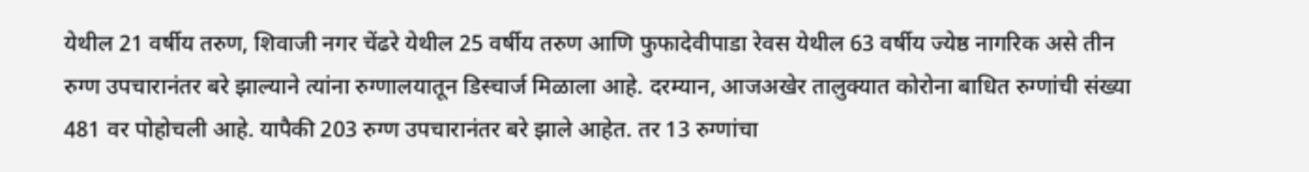येथील 21 वर्षीय तरुण, शिवाजी नगर चेंढरे येथील 25 वर्षीय तरुण आणि फुफादेवीपाडा रेवस येथील 63 वर्षीय ज्येष्ठ नागरिक असे तीन रुग्ण उपचारानंतर बरे झाल्याने त्यांना रुग्णालयातून डिस्चार्ज मिळाला आहे. दरम्यान, आजअखेर तालुक्यात कोरोना बाधित रुग्णांची संख्या 481 वर पोहोचली आहे. यापैकी 203 रुग्ण उपचारानंतर बरे झाले आहेत. तर 13 रुग्णांचा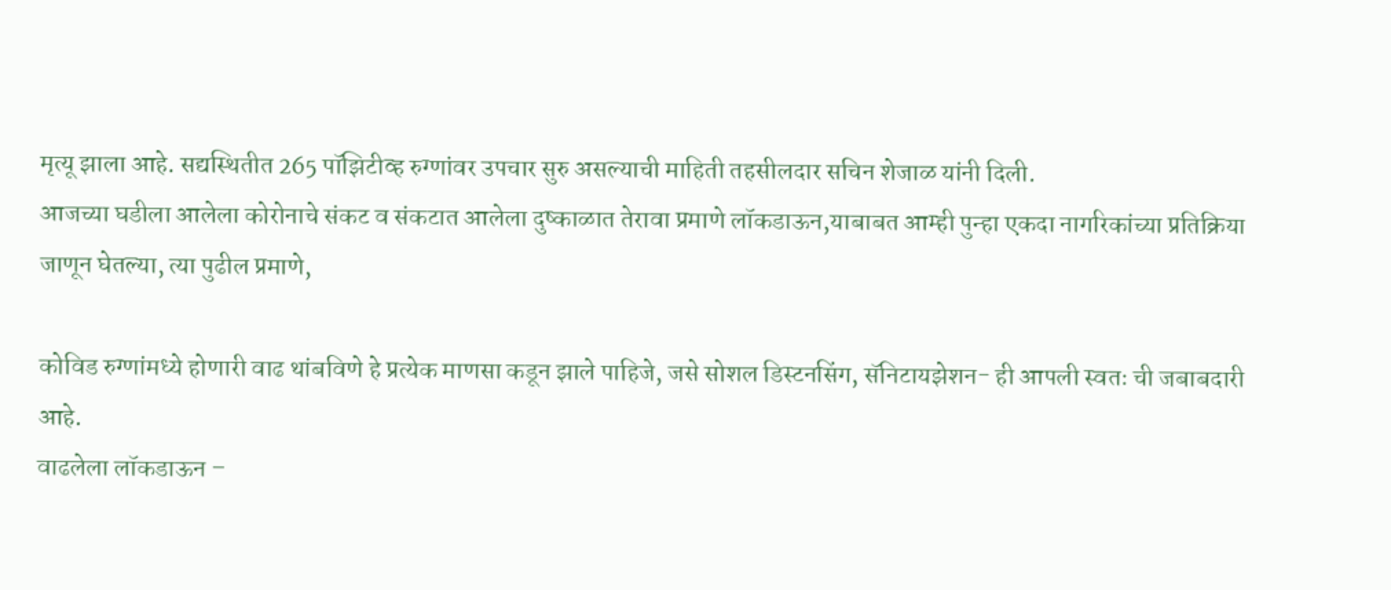मृत्यू झाला आहे. सद्यस्थितीत 265 पॉझिटीव्ह रुग्णांवर उपचार सुरु असल्याची माहिती तहसीलदार सचिन शेजाळ यांनी दिली.
आजच्या घडीला आलेला कोरोनाचे संकट व संकटात आलेला दुष्काळात तेरावा प्रमाणे लॉकडाऊन,याबाबत आम्ही पुन्हा एकदा नागरिकांच्या प्रतिक्रिया जाणून घेतल्या, त्या पुढील प्रमाणे,

कोविड रुग्णांमध्ये होणारी वाढ थांबविणे हे प्रत्येक माणसा कडून झाले पाहिजे, जसे सोशल डिस्टनसिंग, सॅनिटायझेशन- ही आपली स्वतः ची जबाबदारी आहे.
वाढलेला लॉकडाऊन –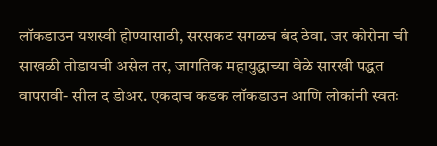लॉकडाउन यशस्वी होण्यासाठी, सरसकट सगळच बंद ठेवा. जर कोरोना ची साखळी तोडायची असेल तर, जागतिक महायुद्धाच्या वेळे सारखी पद्धत वापरावी- सील द डोअर. एकदाच कडक लॉकडाउन आणि लोकांनी स्वतः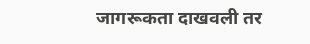जागरूकता दाखवली तर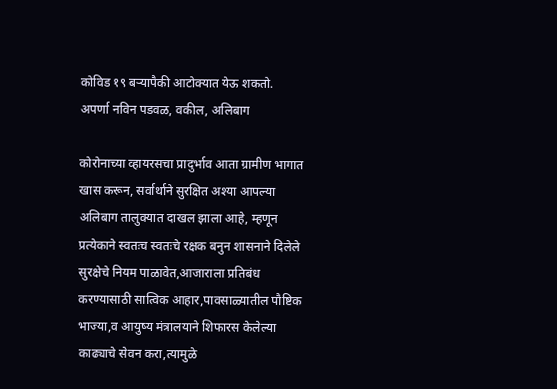कोविड १९ बऱ्यापैकी आटोक्यात येऊ शकतो.
अपर्णा नविन पडवळ, वकील, अलिबाग

कोरोनाच्या व्हायरसचा प्रादुर्भाव आता ग्रामीण भागात खास करून, सर्वार्थाने सुरक्षित अश्या आपल्या अलिबाग तालुक्यात दाखल झाला आहे, म्हणून प्रत्येकाने स्वतःच स्वतःचे रक्षक बनुन शासनाने दिलेले सुरक्षेचे नियम पाळावेत,आजाराला प्रतिबंध करण्यासाठी सात्विक आहार,पावसाळ्यातील पौष्टिक भाज्या,व आयुष्य मंत्रालयाने शिफारस केलेल्या काढ्याचे सेवन करा,त्यामुळे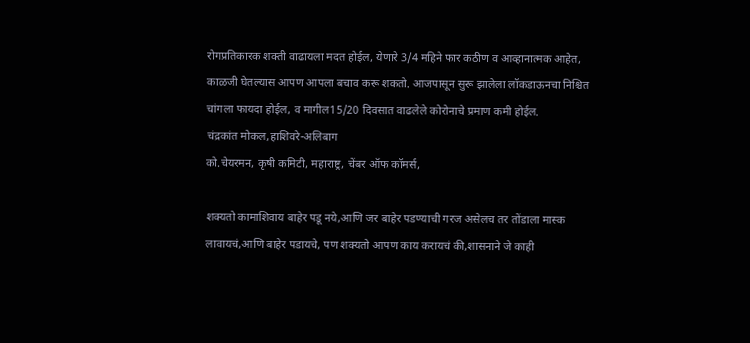रोगप्रतिकारक शक्ती वाढायला मदत होईल, येणारे 3/4 महिने फार कठीण व आव्हानात्मक आहेत, काळजी घेतल्यास आपण आपला बचाव करू शकतो. आजपासून सुरू झालेला लॉकडाऊनचा निश्चित चांगला फायदा होईल, व मागील15/20 दिवसात वाढलेले कोरोनाचे प्रमाण कमी होईल.
चंद्रकांत मोकल,हाशिवरे-अलिबाग
को.चेयरमन, कृषी कमिटी, महाराष्ट्र, चेंबर ऑफ कॉमर्स,

शक्यतो कामाशिवाय बाहेर पडू नये,आणि जर बाहेर पडण्याची गरज असेलच तर तोंडाला मास्क लावायचं,आणि बाहेर पडायचे, पण शक्यतो आपण काय करायचं की,शासनाने जे काही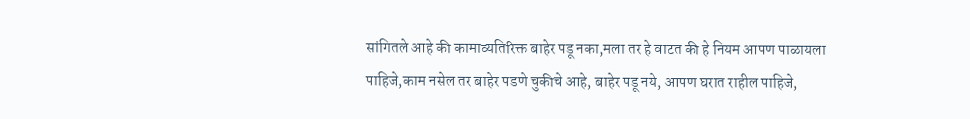सांगितले आहे की कामाव्यतिरिक्त बाहेर पडू नका,मला तर हे वाटत की हे नियम आपण पाळायला पाहिजे,काम नसेल तर बाहेर पडणे चुकीचे आहे, बाहेर पडू नये, आपण घरात राहील पाहिजे,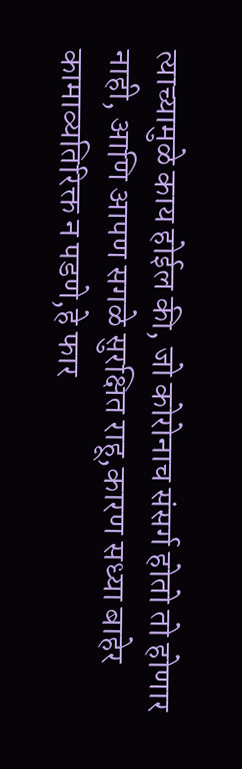त्याच्यामुळे काय होईल की, जो कोरोनाच संसर्ग होतो तो होणार नाही, आणि आपण सगळे सुरक्षित राहू,कारण सध्या बाहेर कामाव्यतिरिक्त न पडणे,हे फार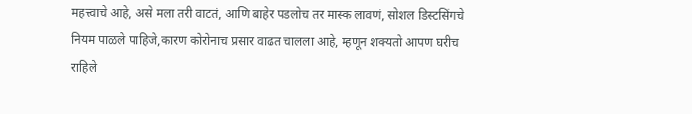महत्त्वाचे आहे, असे मला तरी वाटतं, आणि बाहेर पडलोच तर मास्क लावणं, सोशल डिस्टसिंगचे नियम पाळले पाहिजे,कारण कोरोनाच प्रसार वाढत चालला आहे, म्हणून शक्यतो आपण घरीच राहिले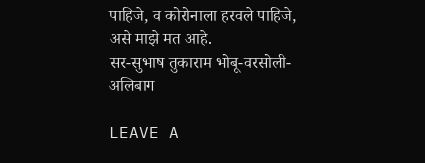पाहिजे, व कोरोनाला हरवले पाहिजे, असे माझे मत आहे.
सर-सुभाष तुकाराम भोबू-वरसोली-अलिबाग

LEAVE A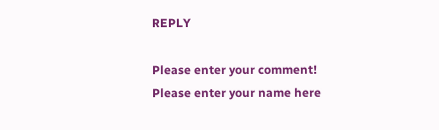REPLY

Please enter your comment!
Please enter your name here